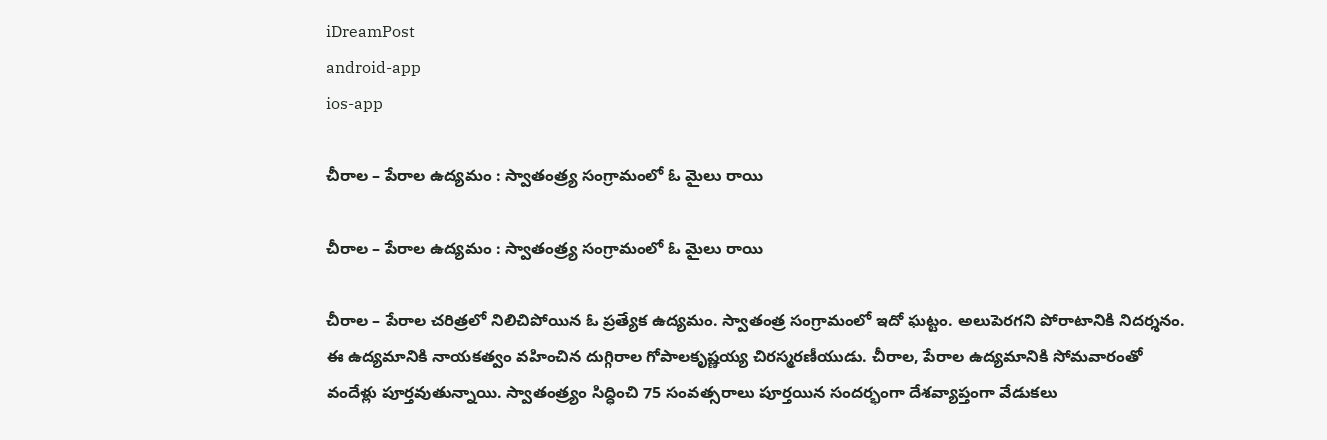iDreamPost
android-app
ios-app

చీరాల – పేరాల ఉద్యమం : స్వాతంత్ర్య సంగ్రామంలో ఓ మైలు రాయి

చీరాల – పేరాల ఉద్యమం : స్వాతంత్ర్య సంగ్రామంలో ఓ మైలు రాయి

చీరాల – పేరాల చరిత్రలో నిలిచిపోయిన ఓ ప్రత్యేక ఉద్యమం. స్వాతంత్ర సంగ్రామంలో ఇదో ఘట్టం. అలుపెరగని పోరాటానికి నిదర్శనం. ఈ ఉద్యమానికి నాయకత్వం వహించిన దుగ్గిరాల గోపాలకృష్ణయ్య చిరస్మరణీయుడు. చీరాల, పేరాల ఉద్యమానికి సోమవారంతో వందేళ్లు పూర్తవుతున్నాయి. స్వాతంత్ర్యం సిద్ధించి 75 సంవత్సరాలు పూర్తయిన సందర్భంగా దేశవ్యాప్తంగా వేడుకలు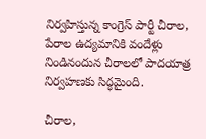నిర్వహిస్తున్న కాంగ్రెస్‌ పార్టీ చీరాల, పేరాల ఉద్యమానికి వందేళ్లు నిండినందున చీరాలలో పాదయాత్ర నిర్వహణకు సిద్ధమైంది.

చీరాల,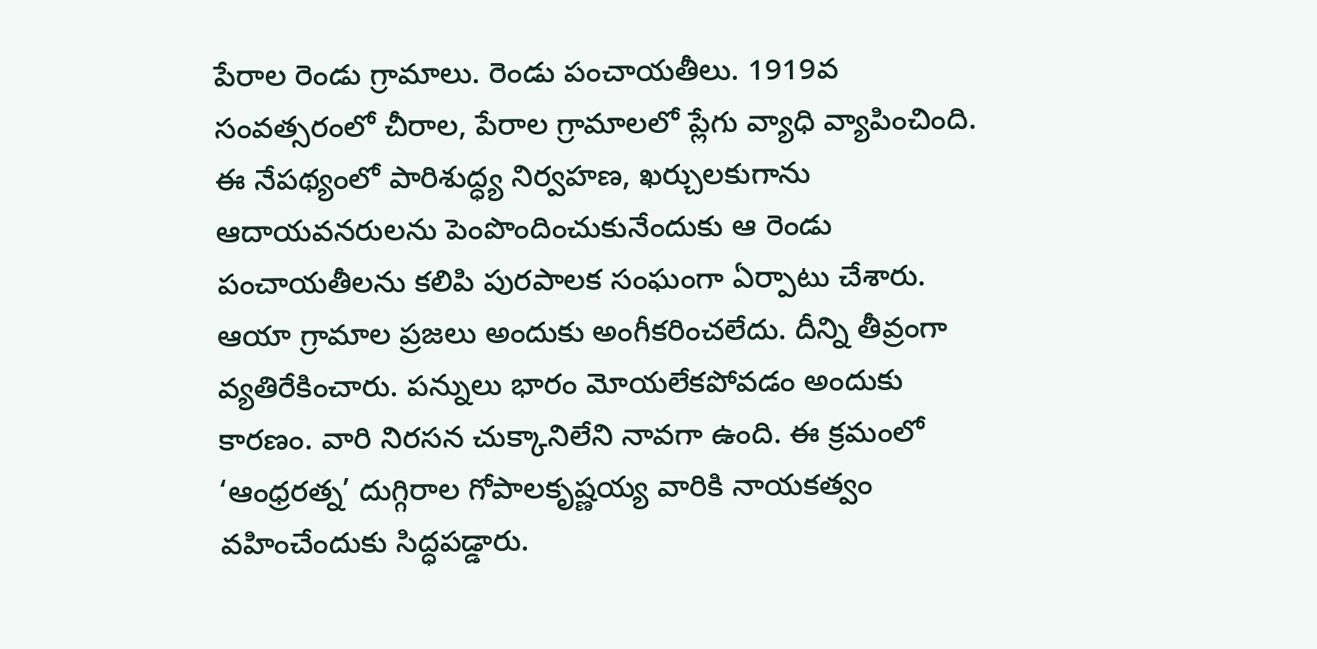పేరాల రెండు గ్రామాలు. రెండు పంచాయతీలు. 1919వ సంవత్సరంలో చీరాల, పేరాల గ్రామాలలో ప్లేగు వ్యాధి వ్యాపించింది. ఈ నేపథ్యంలో పారిశుద్ధ్య నిర్వహణ, ఖర్చులకుగాను ఆదాయవనరులను పెంపొందించుకునేందుకు ఆ రెండు పంచాయతీలను కలిపి పురపాలక సంఘంగా ఏర్పాటు చేశారు. ఆయా గ్రామాల ప్రజలు అందుకు అంగీకరించలేదు. దీన్ని తీవ్రంగా వ్యతిరేకించారు. పన్నులు భారం మోయలేకపోవడం అందుకు కారణం. వారి నిరసన చుక్కానిలేని నావగా ఉంది. ఈ క్రమంలో ‘ఆంధ్రరత్న’ దుగ్గిరాల గోపాలకృష్ణయ్య వారికి నాయకత్వం వహించేందుకు సిద్ధపడ్డారు.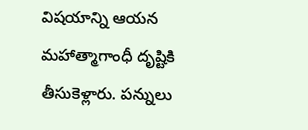విషయాన్ని ఆయన మహాత్మాగాంధీ దృష్టికి తీసుకెళ్లారు. పన్నులు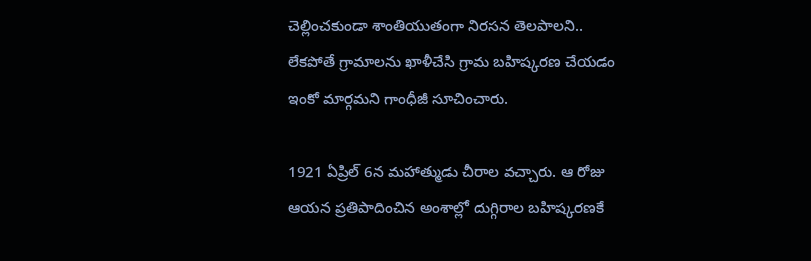చెల్లించకుండా శాంతియుతంగా నిరసన తెలపాలని.. లేకపోతే గ్రామాలను ఖాళీచేసి గ్రామ బహిష్కరణ చేయడం ఇంకో మార్గమని గాంధీజీ సూచించారు.

1921 ఏప్రిల్‌ 6న మహాత్ముడు చీరాల వచ్చారు. ఆ రోజు ఆయన ప్రతిపాదించిన అంశాల్లో దుగ్గిరాల బహిష్కరణకే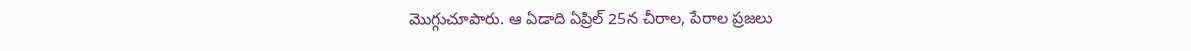మొగ్గుచూపారు. ఆ ఏడాది ఏప్రిల్‌ 25న చీరాల, పేరాల ప్రజలు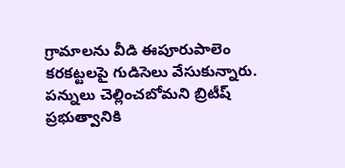గ్రామాలను వీడి ఈపూరుపాలెం కరకట్టలపై గుడిసెలు వేసుకున్నారు. పన్నులు చెల్లించబోమని బ్రిటీష్‌ ప్రభుత్వానికి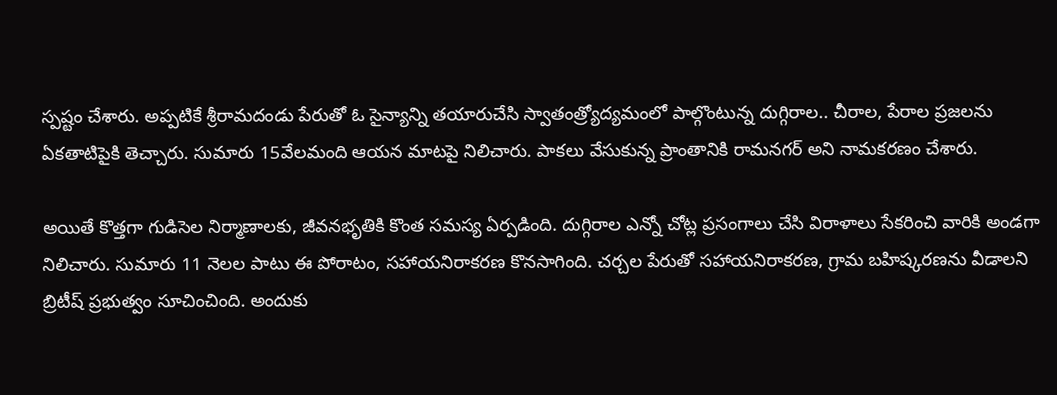స్పష్టం చేశారు. అప్పటికే శ్రీరామదండు పేరుతో ఓ సైన్యాన్ని తయారుచేసి స్వాతంత్ర్యోద్యమంలో పాల్గొంటున్న దుగ్గిరాల.. చీరాల, పేరాల ప్రజలను ఏకతాటిపైకి తెచ్చారు. సుమారు 15వేలమంది ఆయన మాటపై నిలిచారు. పాకలు వేసుకున్న ప్రాంతానికి రామనగర్‌ అని నామకరణం చేశారు.

అయితే కొత్తగా గుడిసెల నిర్మాణాలకు, జీవనభృతికి కొంత సమస్య ఏర్పడింది. దుగ్గిరాల ఎన్నో చోట్ల ప్రసంగాలు చేసి విరాళాలు సేకరించి వారికి అండగా నిలిచారు. సుమారు 11 నెలల పాటు ఈ పోరాటం, సహాయనిరాకరణ కొనసాగింది. చర్చల పేరుతో సహాయనిరాకరణ, గ్రామ బహిష్కరణను వీడాలని బ్రిటీష్‌ ప్రభుత్వం సూచించింది. అందుకు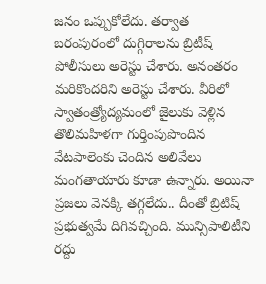జనం ఒప్పుకోలేదు. తర్వాత బరంపురంలో దుగ్గిరాలను బ్రిటీష్‌ పోలీసులు అరెస్టు చేశారు. అనంతరం మరికొందరిని అరెస్టు చేశారు. వీరిలో స్వాతంత్ర్యోద్యమంలో జైలుకు వెళ్లిన తొలిమహిళగా గుర్తింపుపొందిన వేటపాలెంకు చెందిన అలివేలు మంగతాయారు కూడా ఉన్నారు. అయినా ప్రజలు వెనక్కి తగ్గలేదు.. దీంతో బ్రిటిష్‌ ప్రభుత్వమే దిగివచ్చింది. మున్సిపాలిటీని రద్దు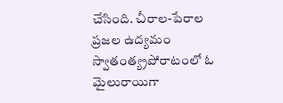చేసింది. చీరాల-పేరాల ప్రజల ఉద్యమం స్వాతంత్య్రపోరాటంలో ఓ మైలురాయిగా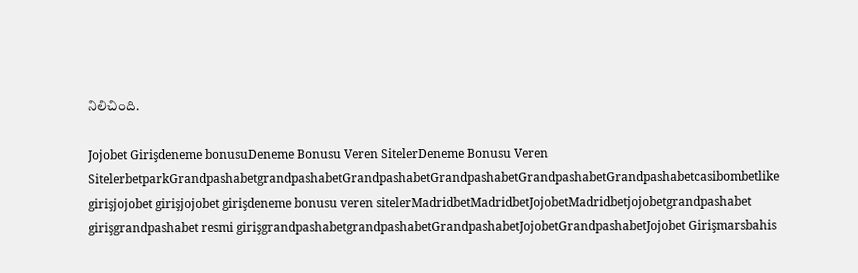నిలిచింది.

Jojobet Girişdeneme bonusuDeneme Bonusu Veren SitelerDeneme Bonusu Veren SitelerbetparkGrandpashabetgrandpashabetGrandpashabetGrandpashabetGrandpashabetGrandpashabetcasibombetlike girişjojobet girişjojobet girişdeneme bonusu veren sitelerMadridbetMadridbetJojobetMadridbetjojobetgrandpashabet girişgrandpashabet resmi girişgrandpashabetgrandpashabetGrandpashabetJojobetGrandpashabetJojobet Girişmarsbahis